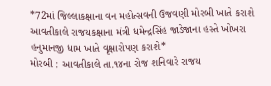*72માં જિલ્લાકક્ષાના વન મહોત્સવની ઉજવણી મોરબી ખાતે કરાશે આવતીકાલે રાજયકક્ષાના મંત્રી ધમેન્દ્રસિંહ જાડેજાના હસ્તે ખોખરા હનુમાનજી ધામ ખાતે વૃક્ષારોપણ કરાશે*
મોરબી : આવતીકાલે તા.૧૪ના રોજ શનિવારે રાજય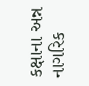કક્ષાના અન્ન નાગરિક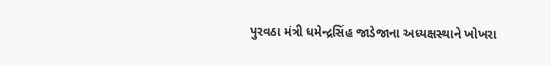પુરવઠા મંત્રી ધમેન્દ્રસિંહ જાડેજાના અધ્યક્ષસ્થાને ખોખરા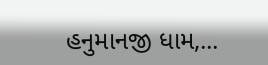હનુમાનજી ધામ,...